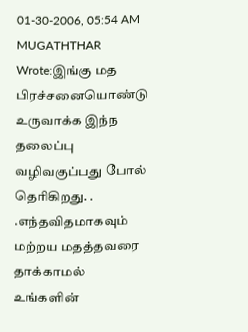01-30-2006, 05:54 AM
MUGATHTHAR Wrote:இங்கு மத பிரச்சனையொண்டு உருவாக்க இந்ந தலைப்பு வழிவகுப்பது போல் தெரிகிறது. . .எந்தவிதமாகவும் மற்றய மதத்தவரை தாக்காமல் உங்களின்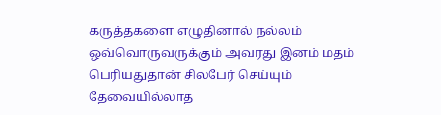கருத்தகளை எழுதினால் நல்லம் ஒவ்வொருவருக்கும் அவரது இனம் மதம் பெரியதுதான் சிலபேர் செய்யும் தேவையில்லாத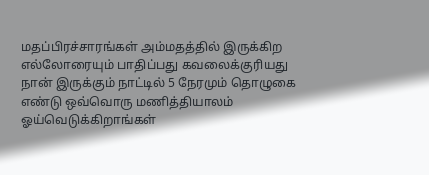மதப்பிரச்சாரங்கள் அம்மதத்தில் இருக்கிற எல்லோரையும் பாதிப்பது கவலைக்குரியது நான் இருக்கும் நாட்டில் 5 நேரமும் தொழுகை எண்டு ஒவ்வொரு மணித்தியாலம் ஓய்வெடுக்கிறாங்கள்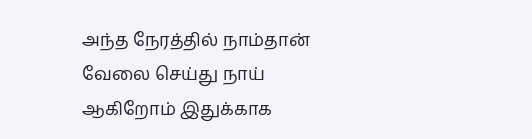அந்த நேரத்தில் நாம்தான் வேலை செய்து நாய் ஆகிறோம் இதுக்காக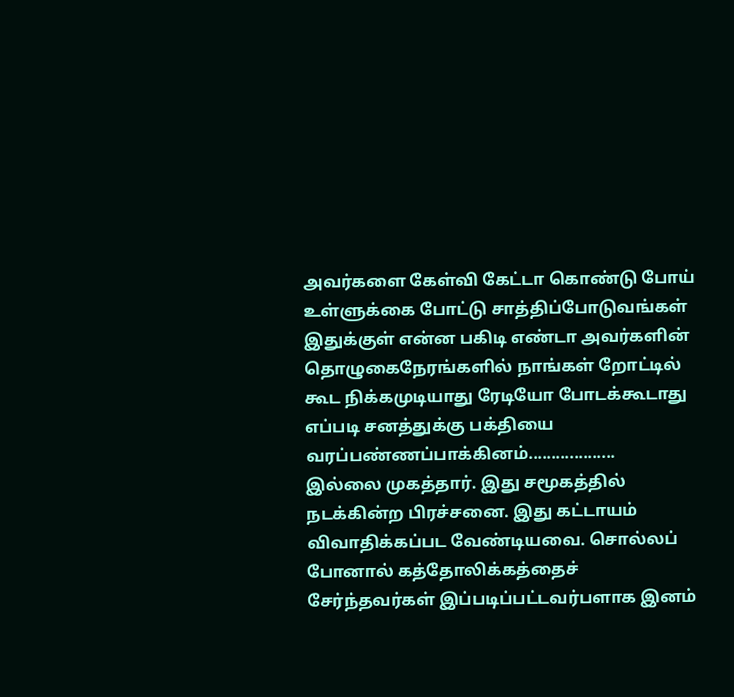அவர்களை கேள்வி கேட்டா கொண்டு போய் உள்ளுக்கை போட்டு சாத்திப்போடுவங்கள் இதுக்குள் என்ன பகிடி எண்டா அவர்களின் தொழுகைநேரங்களில் நாங்கள் றோட்டில் கூட நிக்கமுடியாது ரேடியோ போடக்கூடாது எப்படி சனத்துக்கு பக்தியை வரப்பண்ணப்பாக்கினம்...................
இல்லை முகத்தார். இது சமூகத்தில் நடக்கின்ற பிரச்சனை. இது கட்டாயம் விவாதிக்கப்பட வேண்டியவை. சொல்லப் போனால் கத்தோலிக்கத்தைச் சேர்ந்தவர்கள் இப்படிப்பட்டவர்பளாக இனம்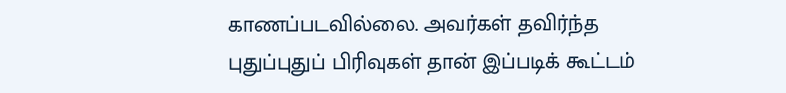காணப்படவில்லை. அவர்கள் தவிர்ந்த புதுப்புதுப் பிரிவுகள் தான் இப்படிக் கூட்டம்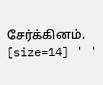சேர்க்கினம்.
[size=14] ' '